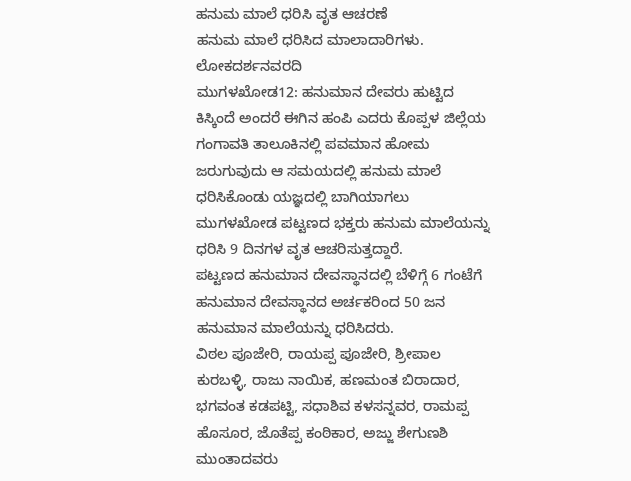ಹನುಮ ಮಾಲೆ ಧರಿಸಿ ವೃತ ಆಚರಣೆ
ಹನುಮ ಮಾಲೆ ಧರಿಸಿದ ಮಾಲಾದಾರಿಗಳು.
ಲೋಕದರ್ಶನವರದಿ
ಮುಗಳಖೋಡ12: ಹನುಮಾನ ದೇವರು ಹುಟ್ಟಿದ ಕಿಸ್ಕಿಂದೆ ಅಂದರೆ ಈಗಿನ ಹಂಪಿ ಎದರು ಕೊಪ್ಪಳ ಜಿಲ್ಲೆಯ ಗಂಗಾವತಿ ತಾಲೂಕಿನಲ್ಲಿ ಪವಮಾನ ಹೋಮ ಜರುಗುವುದು ಆ ಸಮಯದಲ್ಲಿ ಹನುಮ ಮಾಲೆ ಧರಿಸಿಕೊಂಡು ಯಜ್ಞದಲ್ಲಿ ಬಾಗಿಯಾಗಲು ಮುಗಳಖೋಡ ಪಟ್ಟಣದ ಭಕ್ತರು ಹನುಮ ಮಾಲೆಯನ್ನು ಧರಿಸಿ 9 ದಿನಗಳ ವೃತ ಆಚರಿಸುತ್ತದ್ದಾರೆ.
ಪಟ್ಟಣದ ಹನುಮಾನ ದೇವಸ್ಥಾನದಲ್ಲಿ ಬೆಳಿಗ್ಗೆ 6 ಗಂಟೆಗೆ ಹನುಮಾನ ದೇವಸ್ಥಾನದ ಅರ್ಚಕರಿಂದ 50 ಜನ ಹನುಮಾನ ಮಾಲೆಯನ್ನು ಧರಿಸಿದರು.
ವಿಠಲ ಪೂಜೇರಿ, ರಾಯಪ್ಪ ಪೂಜೇರಿ, ಶ್ರೀಪಾಲ ಕುರಬಳ್ಳಿ, ರಾಜು ನಾಯಿಕ, ಹಣಮಂತ ಬಿರಾದಾರ, ಭಗವಂತ ಕಡಪಟ್ಟಿ, ಸಧಾಶಿವ ಕಳಸನ್ನವರ, ರಾಮಪ್ಪ ಹೊಸೂರ, ಜೊತೆಪ್ಪ ಕಂಠಿಕಾರ, ಅಜ್ಜು ಶೇಗುಣಶಿ ಮುಂತಾದವರು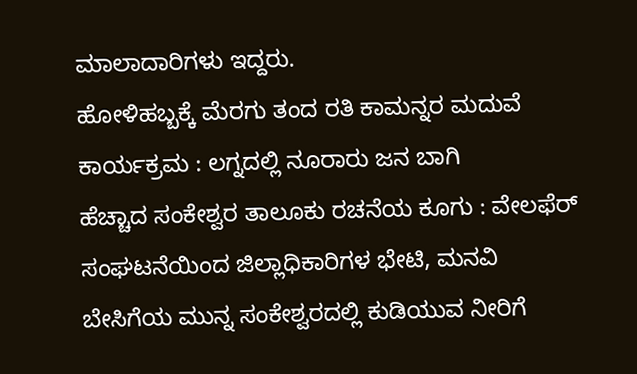ಮಾಲಾದಾರಿಗಳು ಇದ್ದರು.
ಹೋಳಿಹಬ್ಬಕ್ಕೆ ಮೆರಗು ತಂದ ರತಿ ಕಾಮನ್ನರ ಮದುವೆ ಕಾರ್ಯಕ್ರಮ : ಲಗ್ನದಲ್ಲಿ ನೂರಾರು ಜನ ಬಾಗಿ
ಹೆಚ್ಚಾದ ಸಂಕೇಶ್ವರ ತಾಲೂಕು ರಚನೆಯ ಕೂಗು : ವೇಲಫೆರ್ ಸಂಘಟನೆಯಿಂದ ಜಿಲ್ಲಾಧಿಕಾರಿಗಳ ಭೇಟಿ, ಮನವಿ
ಬೇಸಿಗೆಯ ಮುನ್ನ ಸಂಕೇಶ್ವರದಲ್ಲಿ ಕುಡಿಯುವ ನೀರಿಗೆ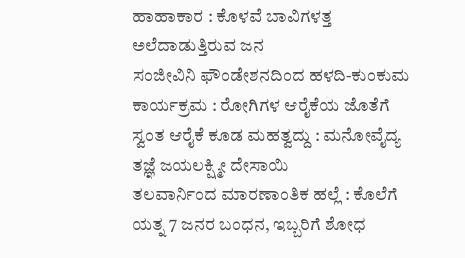ಹಾಹಾಕಾರ : ಕೊಳವೆ ಬಾವಿಗಳತ್ತ ಅಲೆದಾಡುತ್ತಿರುವ ಜನ
ಸಂಜೀವಿನಿ ಫೌಂಡೇಶನದಿಂದ ಹಳದಿ-ಕುಂಕುಮ ಕಾರ್ಯಕ್ರಮ : ರೋಗಿಗಳ ಆರೈಕೆಯ ಜೊತೆಗೆ ಸ್ವಂತ ಆರೈಕೆ ಕೂಡ ಮಹತ್ವದ್ದು : ಮನೋವೈದ್ಯ ತಜ್ಞೆ ಜಯಲಕ್ಷ್ಮೀ ದೇಸಾಯಿ
ತಲವಾರ್ನಿಂದ ಮಾರಣಾಂತಿಕ ಹಲ್ಲೆ : ಕೊಲೆಗೆ ಯತ್ನ 7 ಜನರ ಬಂಧನ, ಇಬ್ಬರಿಗೆ ಶೋಧ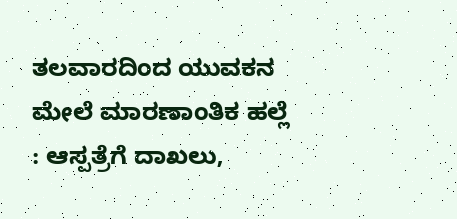ತಲವಾರದಿಂದ ಯುವಕನ ಮೇಲೆ ಮಾರಣಾಂತಿಕ ಹಲ್ಲೆ : ಆಸ್ಪತ್ರೆಗೆ ದಾಖಲು,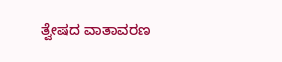ತ್ವೇಷದ ವಾತಾವರಣ